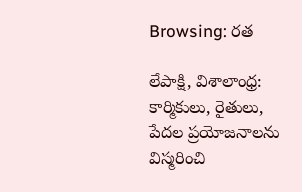Browsing: రత

లేపాక్షి, విశాలాంధ్ర: కార్మికులు, రైతులు, పేదల ప్రయోజనాలను విస్మరించి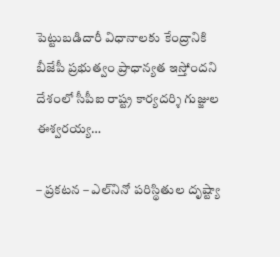పెట్టుబడిదారీ విధానాలకు కేంద్రానికి బీజేపీ ప్రభుత్వం ప్రాధాన్యత ఇస్తోందని దేశంలో సీపీఐ రాష్ట్ర కార్యదర్శి గుజ్జుల ఈశ్వరయ్య…

– ప్రకటన – ఎల్‌నినో పరిస్థితుల దృష్ట్యా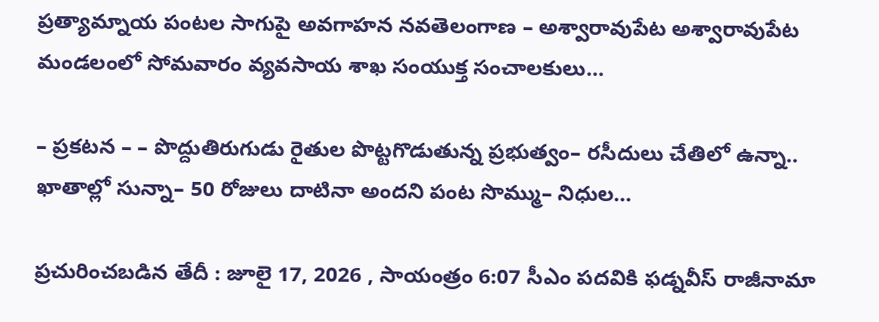ప్రత్యామ్నాయ పంటల సాగుపై అవగాహన నవతెలంగాణ – అశ్వారావుపేట అశ్వారావుపేట మండలంలో సోమవారం వ్యవసాయ శాఖ సంయుక్త సంచాలకులు…

– ప్రకటన – – పొద్దుతిరుగుడు రైతుల పొట్టగొడుతున్న ప్రభుత్వం– రసీదులు చేతిలో ఉన్నా.. ఖాతాల్లో సున్నా– 50 రోజులు దాటినా అందని పంట సొమ్ము– నిధుల…

ప్రచురించబడిన తేదీ : జూలై 17, 2026 , సాయంత్రం 6:07 సీఎం పదవికి ఫడ్నవీస్ రాజీనామా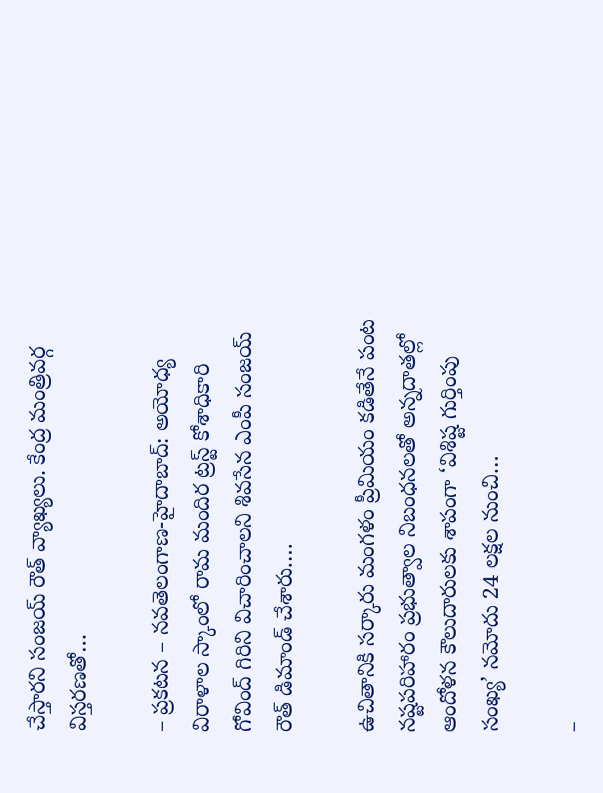చేస్తారని సంజయ్ రౌత్ వ్యాఖ్యలు. కేంద్ర మంత్రివర్గ విస్తరణతో…

– ప్రకటన – నవతెలంగాణ-హైదాబాద్: అయోధ్య విరాళాల స్కాంలో రామ మందిర ట్రస్ట్ కోశాధికారి గోవింద్ గిరిని విచారించాలని శివసేన ఎంపీ సంజయ్ రౌత్ డిమాండ్ చేశారు.…

ఉచితానికి సర్కారు మంగళం ప్రీమియం కడితేనే పంట నష్టపరిహారం ప్రభుత్వాల నిబంధనలతో అన్నదాతల్లో ఆందోళన కౌలుదారులకు శాపంగా ‘విశిష్ట గుర్తింపు సంఖ్య’ నమోదు 24 లక్షల నుంచి…

–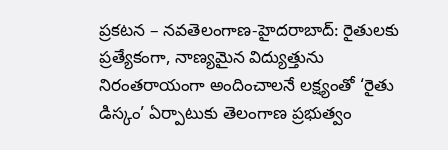ప్రకటన – నవతెలంగాణ-హైదరాబాద్: రైతులకు ప్రత్యేకంగా, నాణ్యమైన విద్యుత్తును నిరంతరాయంగా అందించాలనే లక్ష్యంతో ‘రైతు డిస్కం’ ఏర్పాటుకు తెలంగాణ ప్రభుత్వం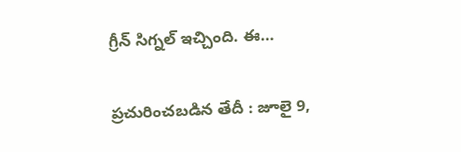గ్రీన్ సిగ్నల్ ఇచ్చింది. ఈ…

ప్రచురించబడిన తేదీ : జూలై 9,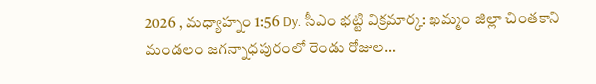2026 , మధ్యాహ్నం 1:56 Dy. సీఎం భట్టి విక్రమార్క: ఖమ్మం జిల్లా చింతకాని మండలం జగన్నాధపురంలో రెండు రోజుల…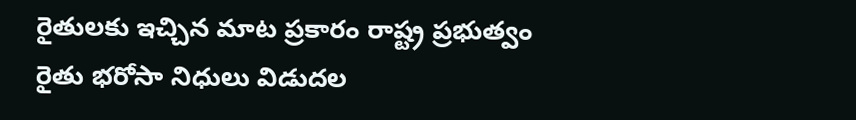రైతులకు ఇచ్చిన మాట ప్రకారం రాష్ట్ర ప్రభుత్వం రైతు భరోసా నిధులు విడుదల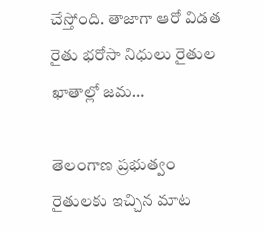చేస్తోంది. తాజాగా ఆరో విడత రైతు భరోసా నిధులు రైతుల ఖాతాల్లో జమ…

తెలంగాణ ప్రభుత్వం రైతులకు ఇచ్చిన మాట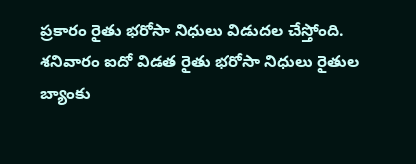ప్రకారం రైతు భరోసా నిధులు విడుదల చేస్తోంది. శనివారం ఐదో విడత రైతు భరోసా నిధులు రైతుల బ్యాంకు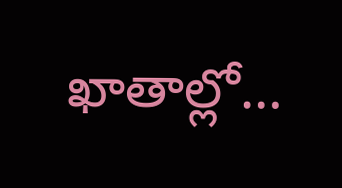ఖాతాల్లో…